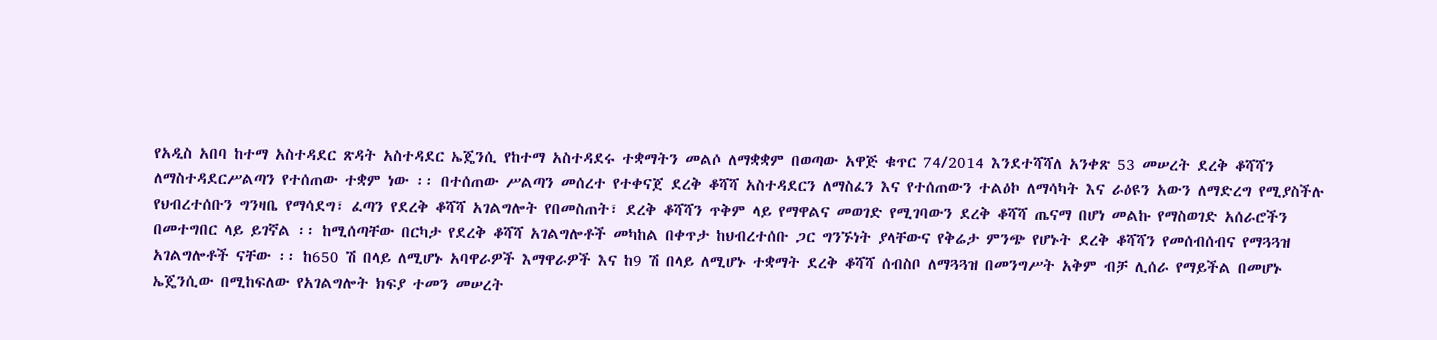የአዲስ አበባ ከተማ አስተዳደር ጽዳት አስተዳደር ኤጄንሲ የከተማ አስተዳደሩ ተቋማትን መልሶ ለማቋቋም በወጣው አዋጅ ቁጥር 74/2014 እንደተሻሻለ አንቀጽ 53 መሠረት ደረቅ ቆሻሻን ለማስተዳደርሥልጣን የተሰጠው ተቋም ነው ፡፡ በተሰጠው ሥልጣን መሰረተ የተቀናጀ ደረቅ ቆሻሻ አስተዳደርን ለማስፈን እና የተሰጠውን ተልዕኮ ለማሳካት እና ራዕዩን አውን ለማድረግ የሚያስችሉ የህብረተሰቡን ግንዛቤ የማሳደግ፣ ፈጣን የደረቅ ቆሻሻ አገልግሎት የበመስጠት፣ ደረቅ ቆሻሻን ጥቅም ላይ የማዋልና መወገድ የሚገባውን ደረቅ ቆሻሻ ጤናማ በሆነ መልኩ የማስወገድ አሰራሮችን በመተግበር ላይ ይገኛል ፡፡ ከሚሰጣቸው በርካታ የደረቅ ቆሻሻ አገልግሎቶች መካከል በቀጥታ ከህብረተሰቡ ጋር ግንኙነት ያላቸውና የቅሬታ ምንጭ የሆኑት ደረቅ ቆሻሻን የመሰብሰብና የማጓጓዝ አገልግሎቶች ናቸው ፡፡ ከ650 ሽ በላይ ለሚሆኑ አባዋራዎች እማዋራዎች እና ከ9 ሽ በላይ ለሚሆኑ ተቋማት ደረቅ ቆሻሻ ሰብስቦ ለማጓጓዝ በመንግሥት አቅም ብቻ ሊሰራ የማይችል በመሆኑ ኤጄንሲው በሚከፍለው የአገልግሎት ክፍያ ተመን መሠረት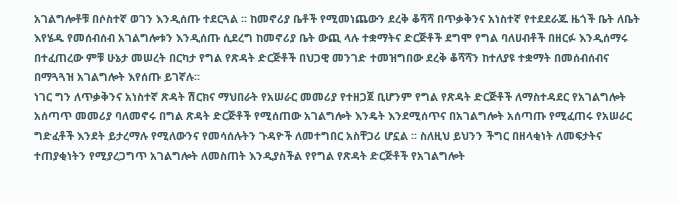አገልግሎቶቹ በሶስተኛ ወገን እንዲሰጡ ተደርጓል ፡፡ ከመኖሪያ ቤቶች የሚመነጨውን ደረቅ ቆሻሻ በጥቃቅንና አነስተኛ የተደደራጁ ዜጎች ቤት ለቤት እየሄዱ የመሰብሰብ አገልግሎቱን እንዲሰጡ ሲደረግ ከመኖሪያ ቤት ውጪ ላሉ ተቋማትና ድርጅቶች ደግሞ የግል ባለሀብቶች በዘርፉ እንዲሰማሩ በተፈጠረው ምቹ ሁኔታ መሠረት በርካታ የግል የጽዳት ድርጅቶች በህጋዊ መንገድ ተመዝግበው ደረቅ ቆሻሻን ከተለያዩ ተቋማት በመሰብሰብና በማጓጓዝ አገልግሎት እየሰጡ ይገኛሉ፡፡
ነገር ግን ለጥቃቅንና አነስተኛ ጽዳት ሽርክና ማህበራት የአሠራር መመሪያ የተዘጋጀ ቢሆንም የግል የጽዳት ድርጅቶች ለማስተዳደር የአገልግሎት አሰጣጥ መመሪያ ባለመኖሩ በግል ጽዳት ድርጅቶች የሚሰጠው አገልግሎት እንዴት እንደሚሰጥና በአገልግሎት አሰጣጡ የሚፈጠሩ የአሠራር ግድፈቶች እንደት ይታረማሉ የሚለውንና የመሳሰሉትን ጉዳዮች ለመተግበር አስቸጋሪ ሆኗል ፡፡ ስለዚህ ይህንን ችግር በዘላቂነት ለመፍታትና ተጠያቂነትን የሚያረጋግጥ አገልግሎት ለመስጠት እንዲያስችል የየግል የጽዳት ድርጅቶች የአገልግሎት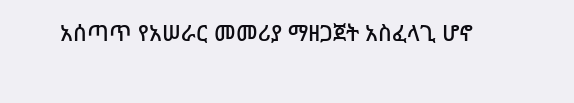አሰጣጥ የአሠራር መመሪያ ማዘጋጀት አስፈላጊ ሆኖ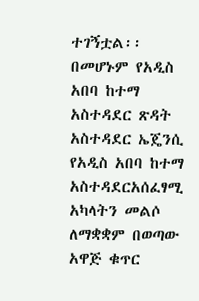ተገኝቷል፡፡
በመሆኑም የአዲስ አበባ ከተማ አስተዳደር ጽዳት አስተዳደር ኤጄንሲ የአዲስ አበባ ከተማ አስተዳደርአሰፈፃሚ አካላትን መልሶ ለማቋቋም በወጣው አዋጅ ቁጥር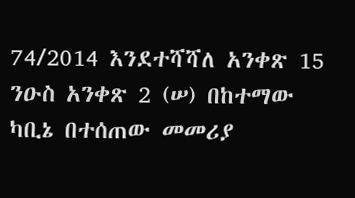74/2014 እንደተሻሻለ አንቀጽ 15 ንዑስ አንቀጽ 2 (ሠ) በከተማው ካቢኔ በተሰጠው መመሪያ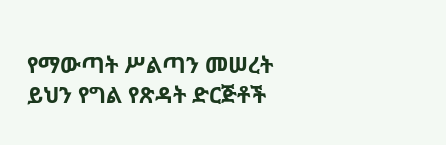የማውጣት ሥልጣን መሠረት ይህን የግል የጽዳት ድርጅቶች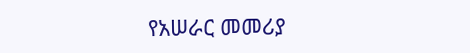የአሠራር መመሪያ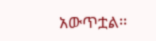አውጥቷል፡፡